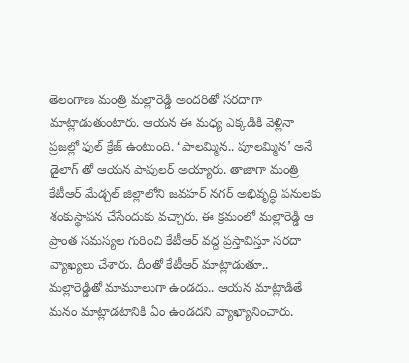తెలంగాణ మంత్రి మల్లారెడ్డి అందరితో సరదాగా మాట్లాడుతుంటారు. ఆయన ఈ మధ్య ఎక్కడికి వెళ్లినా ప్రజల్లో ఫుల్ క్రేజ్ ఉంటుంది. ‘పాలమ్మిన.. పూలమ్మిన’ అనే డైలాగ్ తో ఆయన పాపులర్ అయ్యారు. తాజాగా మంత్రి కేటీఆర్ మేడ్చల్ జిల్లాలోని జవహర్ నగర్ అభివృద్ధి పనులకు శంకుస్థాపన చేసేందుకు వచ్చారు. ఈ క్రమంలో మల్లారెడ్డి ఆ ప్రాంత సమస్యల గురించి కేటీఆర్ వద్ద ప్రస్తావిస్తూ సరదా వ్యాఖ్యలు చేశారు. దీంతో కేటీఆర్ మాట్లాడుతూ.. మల్లారెడ్డితో మామూలుగా ఉండదు.. ఆయన మాట్లాడితే మనం మాట్లాడటానికి ఏం ఉండదని వ్యాఖ్యానించారు.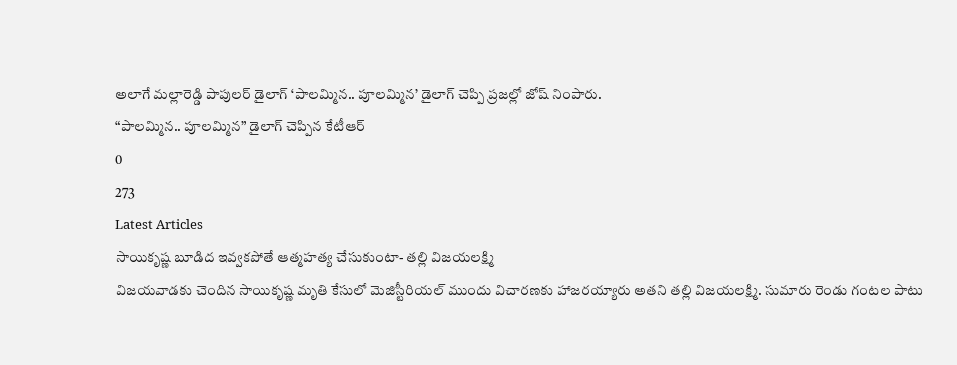అలాగే మల్లారెడ్డి పాపులర్ డైలాగ్ ‘పాలమ్మిన.. పూలమ్మిన’ డైలాగ్ చెప్పి ప్రజల్లో జోష్ నింపారు.
“పాలమ్మిన.. పూలమ్మిన” డైలాగ్ చెప్పిన కేటీఆర్
0
273
Latest Articles
సాయికృష్ణ బూడిద ఇవ్వకపోతే ఆత్మహత్య చేసుకుంటా- తల్లి విజయలక్ష్మి
విజయవాడకు చెందిన సాయికృష్ణ మృతి కేసులో మెజిస్టీరియల్ ముందు విచారణకు హాజరయ్యారు అతని తల్లి విజయలక్ష్మి. సుమారు రెండు గంటల పాటు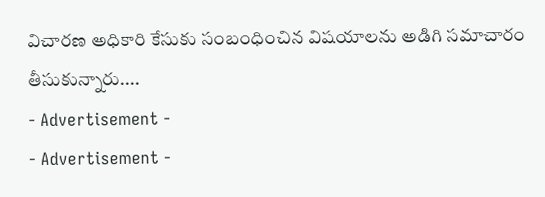విచారణ అధికారి కేసుకు సంబంధించిన విషయాలను అడిగి సమాచారం తీసుకున్నారు....
- Advertisement -
- Advertisement -